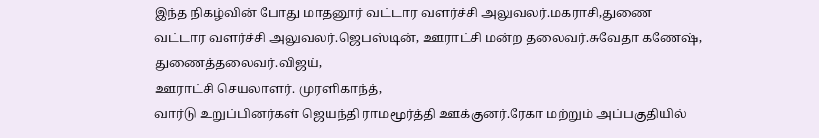இந்த நிகழ்வின் போது மாதனூர் வட்டார வளர்ச்சி அலுவலர்.மகராசி,துணை வட்டார வளர்ச்சி அலுவலர்.ஜெபஸ்டின், ஊராட்சி மன்ற தலைவர்.சுவேதா கணேஷ், துணைத்தலைவர்.விஜய்,
ஊராட்சி செயலாளர். முரளிகாந்த்,
வார்டு உறுப்பினர்கள் ஜெயந்தி ராமமூர்த்தி ஊக்குனர்.ரேகா மற்றும் அப்பகுதியில்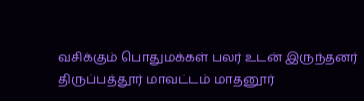வசிக்கும் பொதுமக்கள் பலர் உடன் இருந்தனர்
திருப்பத்தூர் மாவட்டம் மாதனூர்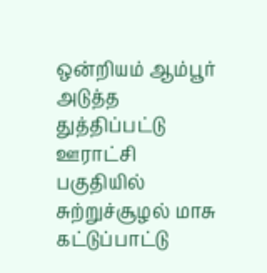ஒன்றியம் ஆம்பூர் அடுத்த துத்திப்பட்டு ஊராட்சி பகுதியில் சுற்றுச்சூழல் மாசு கட்டுப்பாட்டு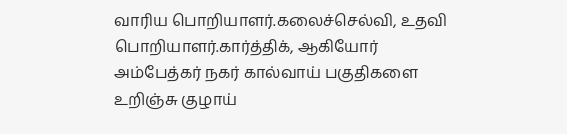வாரிய பொறியாளர்.கலைச்செல்வி, உதவி பொறியாளர்.கார்த்திக், ஆகியோர் அம்பேத்கர் நகர் கால்வாய் பகுதிகளை உறிஞ்சு குழாய்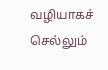வழியாகச் செல்லும்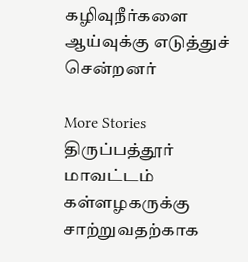கழிவுநீர்களை ஆய்வுக்கு எடுத்துச் சென்றனர்

More Stories
திருப்பத்தூர் மாவட்டம்
கள்ளழகருக்கு சாற்றுவதற்காக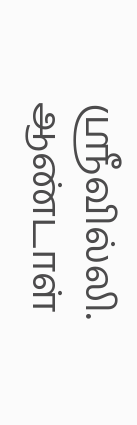ஸ்ரீவில்லி. ஆண்டாள்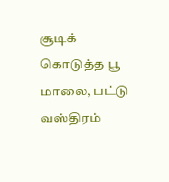சூடிக் கொடுத்த பூ மாலை, பட்டு வஸ்திரம்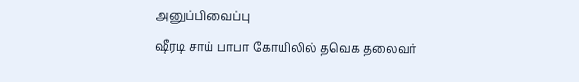அனுப்பிவைப்பு
ஷீரடி சாய் பாபா கோயிலில் தவெக தலைவர்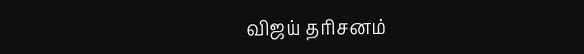விஜய் தரிசனம்